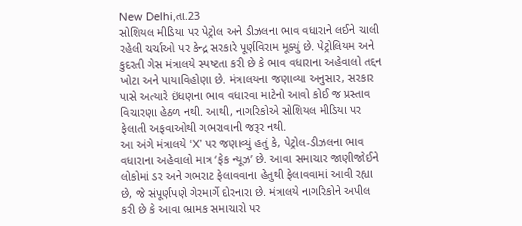New Delhi,તા.23
સોશિયલ મીડિયા પર પેટ્રોલ અને ડીઝલના ભાવ વધારાને લઈને ચાલી રહેલી ચર્ચાઓ પર કેન્દ્ર સરકારે પૂર્ણવિરામ મૂક્યું છે. પેટ્રોલિયમ અને કુદરતી ગેસ મંત્રાલયે સ્પષ્ટતા કરી છે કે ભાવ વધારાના અહેવાલો તદ્દન ખોટા અને પાયાવિહોણા છે. મંત્રાલયના જણાવ્યા અનુસાર, સરકાર પાસે અત્યારે ઇંધણના ભાવ વધારવા માટેનો આવો કોઈ જ પ્રસ્તાવ વિચારણા હેઠળ નથી. આથી, નાગરિકોએ સોશિયલ મીડિયા પર ફેલાતી અફવાઓથી ગભરાવાની જરૂર નથી.
આ અંગે મંત્રાલયે ‘X’ પર જણાવ્યું હતું કે, પેટ્રોલ-ડીઝલના ભાવ વધારાના અહેવાલો માત્ર ‘ફેક ન્યૂઝ’ છે. આવા સમાચાર જાણીજોઈને લોકોમાં ડર અને ગભરાટ ફેલાવવાના હેતુથી ફેલાવવામાં આવી રહ્યા છે, જે સંપૂર્ણપણે ગેરમાર્ગે દોરનારા છે. મંત્રાલયે નાગરિકોને અપીલ કરી છે કે આવા ભ્રામક સમાચારો પર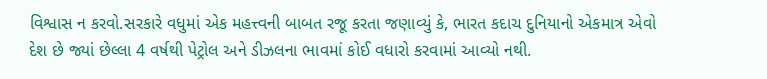વિશ્વાસ ન કરવો.સરકારે વધુમાં એક મહત્ત્વની બાબત રજૂ કરતા જણાવ્યું કે, ભારત કદાચ દુનિયાનો એકમાત્ર એવો દેશ છે જ્યાં છેલ્લા 4 વર્ષથી પેટ્રોલ અને ડીઝલના ભાવમાં કોઈ વધારો કરવામાં આવ્યો નથી.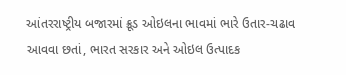આંતરરાષ્ટ્રીય બજારમાં ક્રૂડ ઓઇલના ભાવમાં ભારે ઉતાર-ચઢાવ આવવા છતાં, ભારત સરકાર અને ઓઇલ ઉત્પાદક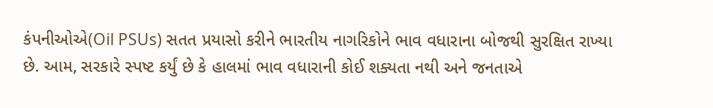કંપનીઓએ(Oil PSUs) સતત પ્રયાસો કરીને ભારતીય નાગરિકોને ભાવ વધારાના બોજથી સુરક્ષિત રાખ્યા છે. આમ, સરકારે સ્પષ્ટ કર્યું છે કે હાલમાં ભાવ વધારાની કોઈ શક્યતા નથી અને જનતાએ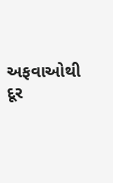અફવાઓથી દૂર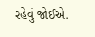રહેવું જોઈએ.